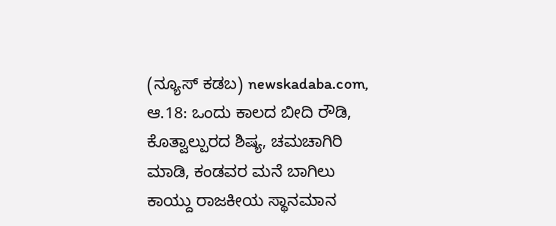(ನ್ಯೂಸ್ ಕಡಬ) newskadaba.com, ಆ.18: ಒಂದು ಕಾಲದ ಬೀದಿ ರೌಡಿ, ಕೊತ್ವಾಲ್ಪುರದ ಶಿಷ್ಯ, ಚಮಚಾಗಿರಿ ಮಾಡಿ, ಕಂಡವರ ಮನೆ ಬಾಗಿಲು ಕಾಯ್ದು ರಾಜಕೀಯ ಸ್ಥಾನಮಾನ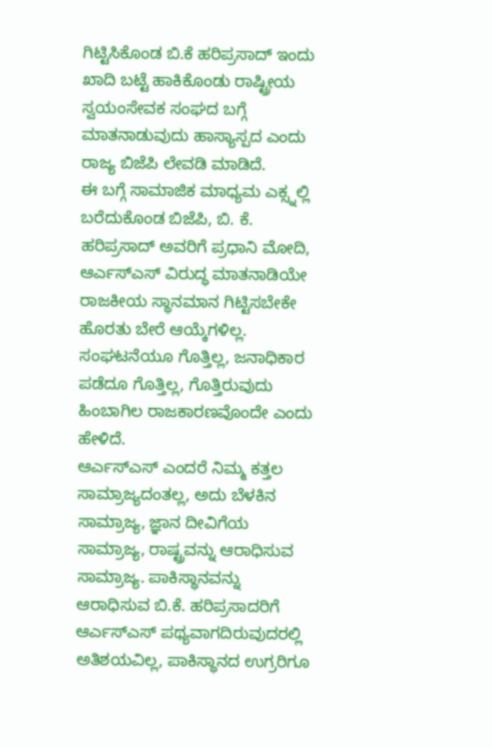ಗಿಟ್ಟಿಸಿಕೊಂಡ ಬಿ.ಕೆ ಹರಿಪ್ರಸಾದ್ ಇಂದು ಖಾದಿ ಬಟ್ಟೆ ಹಾಕಿಕೊಂಡು ರಾಷ್ಟ್ರೀಯ ಸ್ವಯಂಸೇವಕ ಸಂಘದ ಬಗ್ಗೆ ಮಾತನಾಡುವುದು ಹಾಸ್ಯಾಸ್ಪದ ಎಂದು ರಾಜ್ಯ ಬಿಜೆಪಿ ಲೇವಡಿ ಮಾಡಿದೆ.
ಈ ಬಗ್ಗೆ ಸಾಮಾಜಿಕ ಮಾಧ್ಯಮ ಎಕ್ಸ್ನಲ್ಲಿ ಬರೆದುಕೊಂಡ ಬಿಜೆಪಿ, ಬಿ. ಕೆ. ಹರಿಪ್ರಸಾದ್ ಅವರಿಗೆ ಪ್ರಧಾನಿ ಮೋದಿ, ಆರ್ಎಸ್ಎಸ್ ವಿರುದ್ಧ ಮಾತನಾಡಿಯೇ ರಾಜಕೀಯ ಸ್ಥಾನಮಾನ ಗಿಟ್ಟಿಸಬೇಕೇ ಹೊರತು ಬೇರೆ ಆಯ್ಕೆಗಳಿಲ್ಲ. ಸಂಘಟನೆಯೂ ಗೊತ್ತಿಲ್ಲ, ಜನಾಧಿಕಾರ ಪಡೆದೂ ಗೊತ್ತಿಲ್ಲ, ಗೊತ್ತಿರುವುದು ಹಿಂಬಾಗಿಲ ರಾಜಕಾರಣವೊಂದೇ ಎಂದು ಹೇಳಿದೆ.
ಆರ್ಎಸ್ಎಸ್ ಎಂದರೆ ನಿಮ್ಮ ಕತ್ತಲ ಸಾಮ್ರಾಜ್ಯದಂತಲ್ಲ, ಅದು ಬೆಳಕಿನ ಸಾಮ್ರಾಜ್ಯ, ಜ್ಞಾನ ದೀವಿಗೆಯ ಸಾಮ್ರಾಜ್ಯ, ರಾಷ್ಟ್ರವನ್ನು ಆರಾಧಿಸುವ ಸಾಮ್ರಾಜ್ಯ. ಪಾಕಿಸ್ಥಾನವನ್ನು ಆರಾಧಿಸುವ ಬಿ.ಕೆ. ಹರಿಪ್ರಸಾದರಿಗೆ ಆರ್ಎಸ್ಎಸ್ ಪಥ್ಯವಾಗದಿರುವುದರಲ್ಲಿ ಅತಿಶಯವಿಲ್ಲ, ಪಾಕಿಸ್ಥಾನದ ಉಗ್ರರಿಗೂ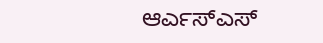ಆರ್ಎಸ್ಎಸ್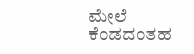ಮೇಲೆ ಕೆಂಡದಂತಹ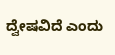ದ್ವೇಷವಿದೆ ಎಂದು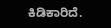ಕಿಡಿಕಾರಿದೆ.